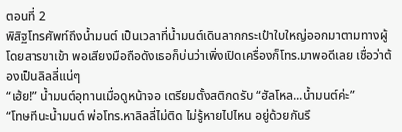ตอนที่ 2
พิสิฐโทรศัพท์ถึงน้ำมนต์ เป็นเวลาที่น้ำมนต์เดินลากกระเป๋าใบใหญ่ออกมาตามทางผู้โดยสารขาเข้า พอเสียงมือถือดังเธอก็บ่นว่าเพิ่งเปิดเครื่องก็โทร.มาพอดีเลย เชื่อว่าต้องเป็นลิลลี่แน่ๆ
“เฮ้ย!” น้ำมนต์อุทานเมื่อดูหน้าจอ เตรียมตั้งสติกดรับ “ฮัลโหล...น้ำมนต์ค่ะ”
“โทษทีนะน้ำมนต์ พ่อโทร.หาลิลลี่ไม่ติด ไม่รู้หายไปไหน อยู่ด้วยกันรึ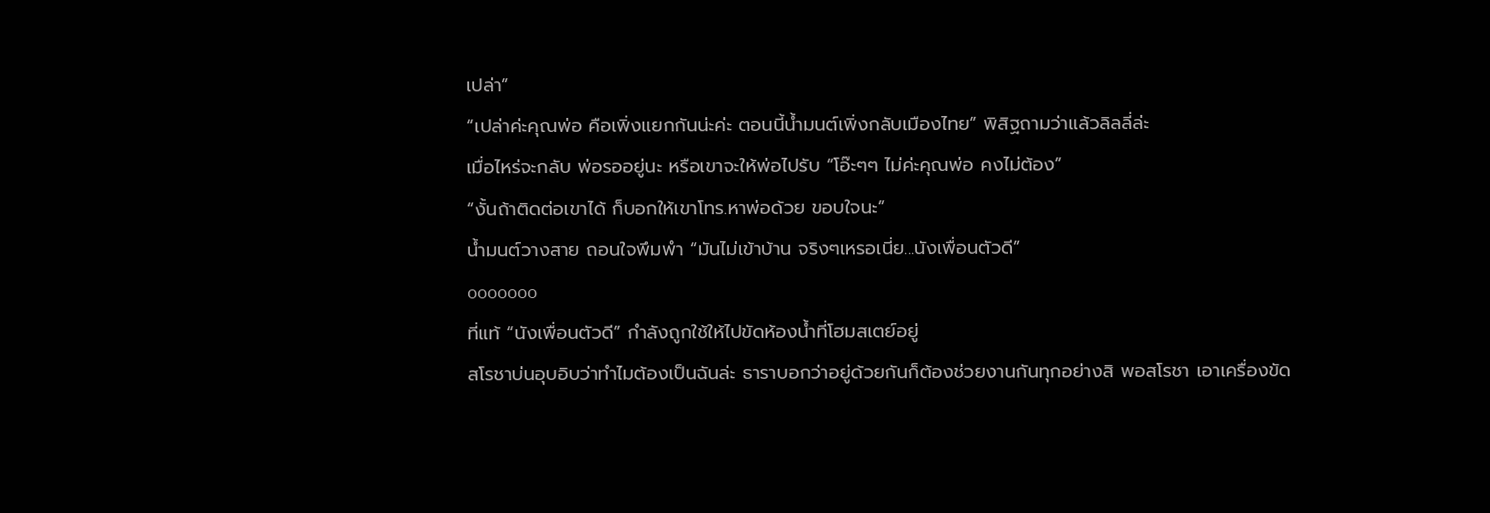เปล่า”
“เปล่าค่ะคุณพ่อ คือเพิ่งแยกกันน่ะค่ะ ตอนนี้น้ำมนต์เพิ่งกลับเมืองไทย” พิสิฐถามว่าแล้วลิลลี่ล่ะ
เมื่อไหร่จะกลับ พ่อรออยู่นะ หรือเขาจะให้พ่อไปรับ “โอ๊ะๆๆ ไม่ค่ะคุณพ่อ คงไม่ต้อง”
“งั้นถ้าติดต่อเขาได้ ก็บอกให้เขาโทร.หาพ่อด้วย ขอบใจนะ”
น้ำมนต์วางสาย ถอนใจพึมพำ “มันไม่เข้าบ้าน จริงๆเหรอเนี่ย...นังเพื่อนตัวดี”
ooooooo
ที่แท้ “นังเพื่อนตัวดี” กำลังถูกใช้ให้ไปขัดห้องน้ำที่โฮมสเตย์อยู่
สโรชาบ่นอุบอิบว่าทำไมต้องเป็นฉันล่ะ ธาราบอกว่าอยู่ด้วยกันก็ต้องช่วยงานกันทุกอย่างสิ พอสโรชา เอาเครื่องขัด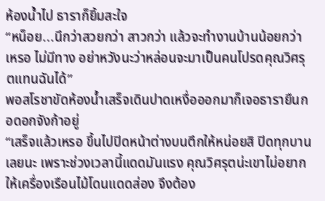ห้องน้ำไป ธาราก็ยิ้มสะใจ
“หน็อย...นึกว่าสวยกว่า สาวกว่า แล้วจะทำงานบ้านน้อยกว่าเหรอ ไม่มีทาง อย่าหวังนะว่าหล่อนจะมาเป็นคนโปรดคุณวิศรุตแทนฉันได้”
พอสโรชาขัดห้องน้ำเสร็จเดินปาดเหงื่อออกมาก็เจอธารายืนกอดอกจังก้าอยู่
“เสร็จแล้วเหรอ ขึ้นไปปิดหน้าต่างบนตึกให้หน่อยสิ ปิดทุกบานเลยนะ เพราะช่วงเวลานี้แดดมันแรง คุณวิศรุตน่ะเขาไม่อยากให้เครื่องเรือนไม้โดนแดดส่อง จึงต้อง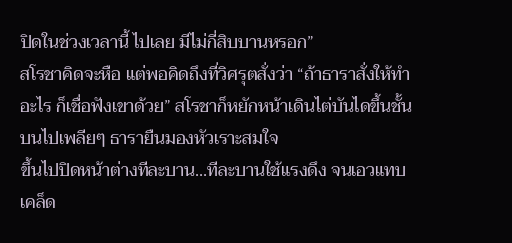ปิดในช่วงเวลานี้ ไปเลย มีไม่กี่สิบบานหรอก”
สโรชาคิดจะหือ แต่พอคิดถึงที่วิศรุตสั่งว่า “ถ้าธาราสั่งให้ทำอะไร ก็เชื่อฟังเขาด้วย” สโรชาก็หยักหน้าเดินไต่บันไดขึ้นชั้นบนไปเพลียๆ ธารายืนมองหัวเราะสมใจ
ขึ้นไปปิดหน้าต่างทีละบาน...ทีละบานใช้แรงดึง จนเอวแทบเคล็ด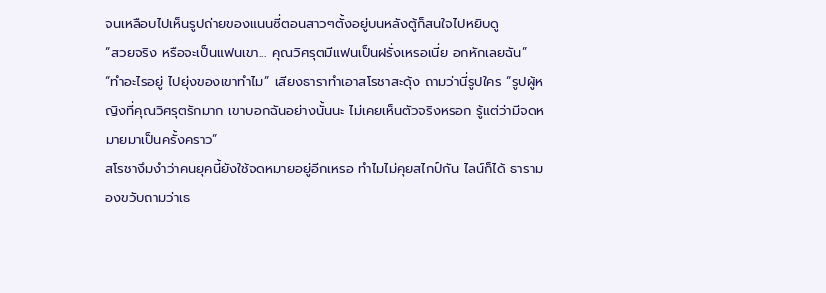จนเหลือบไปเห็นรูปถ่ายของแนนซี่ตอนสาวๆตั้งอยู่บนหลังตู้ก็สนใจไปหยิบดู
“สวยจริง หรือจะเป็นแฟนเขา... คุณวิศรุตมีแฟนเป็นฝรั่งเหรอเนี่ย อกหักเลยฉัน”
“ทำอะไรอยู่ ไปยุ่งของเขาทำไม” เสียงธาราทำเอาสโรชาสะดุ้ง ถามว่านี่รูปใคร “รูปผู้หญิงที่คุณวิศรุตรักมาก เขาบอกฉันอย่างนั้นนะ ไม่เคยเห็นตัวจริงหรอก รู้แต่ว่ามีจดหมายมาเป็นครั้งคราว”
สโรชางึมงำว่าคนยุคนี้ยังใช้จดหมายอยู่อีกเหรอ ทำไมไม่คุยสไกป์กัน ไลน์ก็ได้ ธารามองขวับถามว่าเธ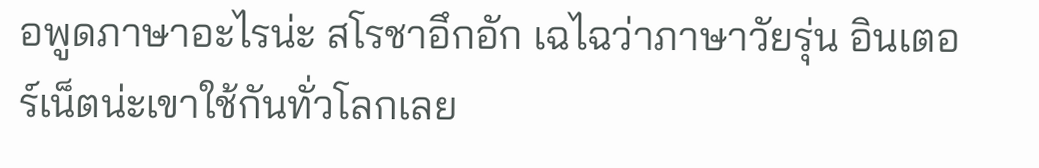อพูดภาษาอะไรน่ะ สโรชาอึกอัก เฉไฉว่าภาษาวัยรุ่น อินเตอร์เน็ตน่ะเขาใช้กันทั่วโลกเลย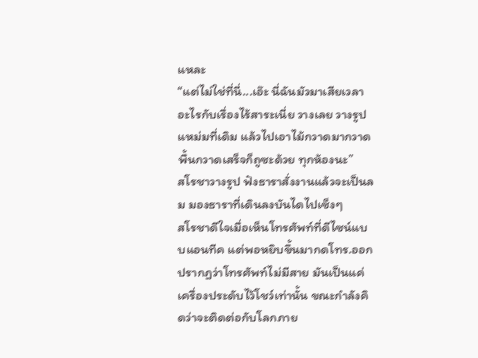แหละ
“แต่ไม่ใช่ที่นี่...เอ๊ะ นี่ฉันมัวมาเสียเวลาอะไรกับเรื่องไร้สาระเนี่ย วางเลย วางรูปแหม่มที่เดิม แล้วไปเอาไม้กวาดมากวาดพื้นกวาดเสร็จก็ถูซะด้วย ทุกห้องนะ”
สโรชาวางรูป ฟังธาราสั่งงานแล้วจะเป็นลม มองธาราที่เดินลงบันไดไปเซ็งๆ
สโรชาดีใจเมื่อเห็นโทรศัพท์ที่ดีไซน์แบบแอนทีค แต่พอหยิบขึ้นมากดโทร.ออก ปรากฏว่าโทรศัพท์ไม่มีสาย มันเป็นแค่เครื่องประดับไว้โชว์เท่านั้น ขณะกำลังคิดว่าจะติดต่อกับโลกภาย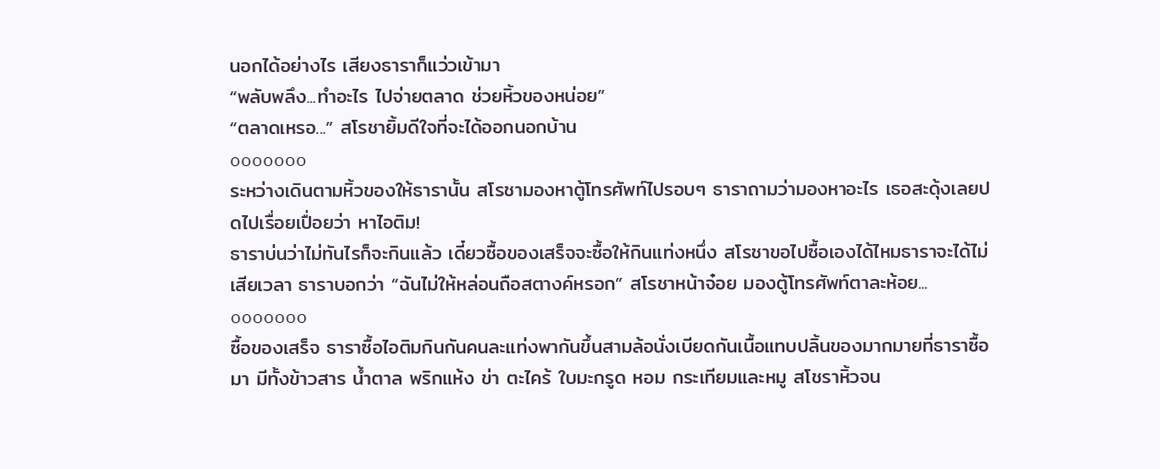นอกได้อย่างไร เสียงธาราก็แว่วเข้ามา
“พลับพลึง...ทำอะไร ไปจ่ายตลาด ช่วยหิ้วของหน่อย”
“ตลาดเหรอ...” สโรชายิ้มดีใจที่จะได้ออกนอกบ้าน
ooooooo
ระหว่างเดินตามหิ้วของให้ธารานั้น สโรชามองหาตู้โทรศัพท์ไปรอบๆ ธาราถามว่ามองหาอะไร เธอสะดุ้งเลยปดไปเรื่อยเปื่อยว่า หาไอติม!
ธาราบ่นว่าไม่ทันไรก็จะกินแล้ว เดี๋ยวซื้อของเสร็จจะซื้อให้กินแท่งหนึ่ง สโรชาขอไปซื้อเองได้ไหมธาราจะได้ไม่เสียเวลา ธาราบอกว่า “ฉันไม่ให้หล่อนถือสตางค์หรอก” สโรชาหน้าจ๋อย มองตู้โทรศัพท์ตาละห้อย...
ooooooo
ซื้อของเสร็จ ธาราซื้อไอติมกินกันคนละแท่งพากันขึ้นสามล้อนั่งเบียดกันเนื้อแทบปลิ้นของมากมายที่ธาราซื้อมา มีทั้งข้าวสาร น้ำตาล พริกแห้ง ข่า ตะไคร้ ใบมะกรูด หอม กระเทียมและหมู สโชราหิ้วจน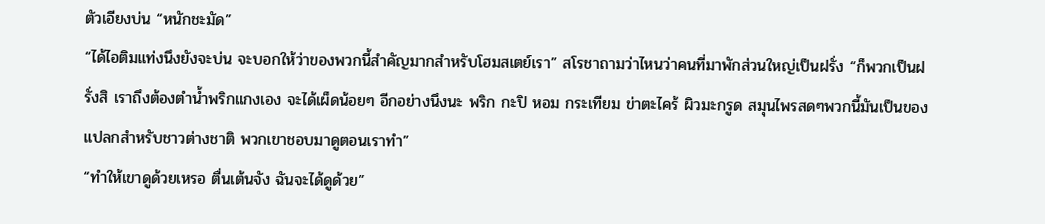ตัวเอียงบ่น “หนักชะมัด”
“ได้ไอติมแท่งนึงยังจะบ่น จะบอกให้ว่าของพวกนี้สำคัญมากสำหรับโฮมสเตย์เรา” สโรชาถามว่าไหนว่าคนที่มาพักส่วนใหญ่เป็นฝรั่ง “ก็พวกเป็นฝรั่งสิ เราถึงต้องตำน้ำพริกแกงเอง จะได้เผ็ดน้อยๆ อีกอย่างนึงนะ พริก กะปิ หอม กระเทียม ข่าตะไคร้ ผิวมะกรูด สมุนไพรสดๆพวกนี้มันเป็นของแปลกสำหรับชาวต่างชาติ พวกเขาชอบมาดูตอนเราทำ”
“ทำให้เขาดูด้วยเหรอ ตื่นเต้นจัง ฉันจะได้ดูด้วย”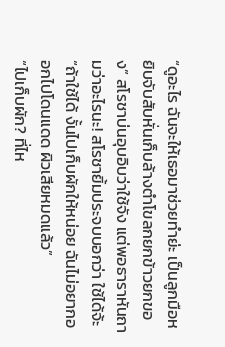“ดูอะไร ฉันจะให้เธอมาช่วยทำย่ะ เป็นลูกมือหยิบจับสับหั่นเก็บล้างตำโขลกยกข้าวยกของ” สโรชาบ่นอุบอิบว่าใช้จัง แต่พอธาราหันถามว่าอะไรนะ! สโรชายิ้มประจบบอกว่า ใช้ได้จ้ะ “ถ้าใช้ได้ งั้นไปเก็บผักให้หน่อย ฉันไม่อยากออกไปโดนแดด ผิวเสียหมดแล้ว”
“ไปเก็บผัก? ที่ไห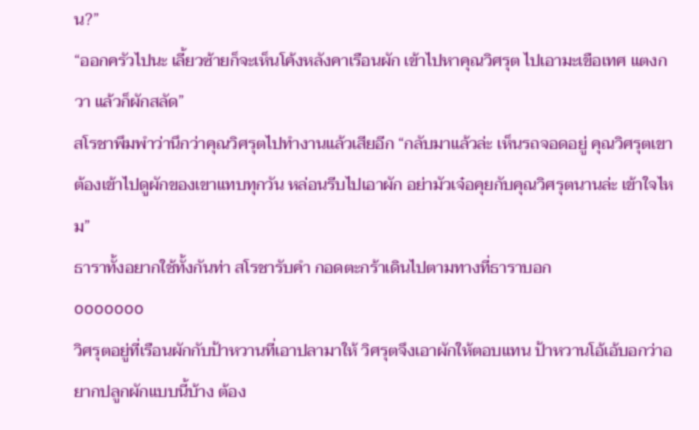น?”
“ออกครัวไปนะ เลี้ยวซ้ายก็จะเห็นโค้งหลังคาเรือนผัก เข้าไปหาคุณวิศรุต ไปเอามะเขือเทศ แตงกวา แล้วก็ผักสลัด”
สโรชาพึมพำว่านึกว่าคุณวิศรุตไปทำงานแล้วเสียอีก “กลับมาแล้วล่ะ เห็นรถจอดอยู่ คุณวิศรุตเขาต้องเข้าไปดูผักของเขาแทบทุกวัน หล่อนรีบไปเอาผัก อย่ามัวเจ๋อคุยกับคุณวิศรุตนานล่ะ เข้าใจไหม”
ธาราทั้งอยากใช้ทั้งกันท่า สโรชารับคำ กอดตะกร้าเดินไปตามทางที่ธาราบอก
ooooooo
วิศรุตอยู่ที่เรือนผักกับป้าหวานที่เอาปลามาให้ วิศรุตจึงเอาผักให้ตอบแทน ป้าหวานโอ้เอ้บอกว่าอยากปลูกผักแบบนี้บ้าง ต้อง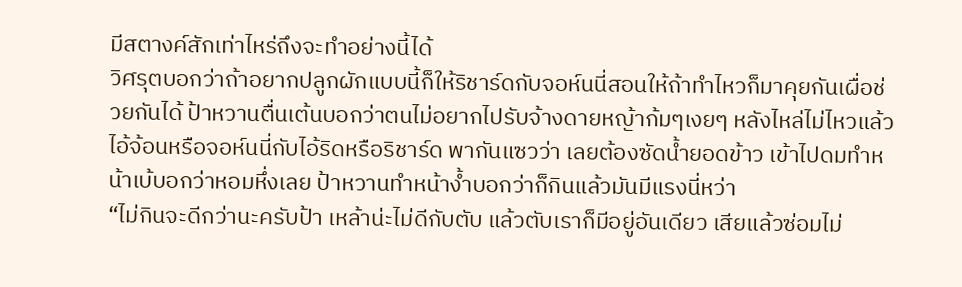มีสตางค์สักเท่าไหร่ถึงจะทำอย่างนี้ได้
วิศรุตบอกว่าถ้าอยากปลูกผักแบบนี้ก็ให้ริชาร์ดกับจอห์นนี่สอนให้ถ้าทำไหวก็มาคุยกันเผื่อช่วยกันได้ ป้าหวานตื่นเต้นบอกว่าตนไม่อยากไปรับจ้างดายหญ้าก้มๆเงยๆ หลังไหล่ไม่ไหวแล้ว
ไอ้จ้อนหรือจอห์นนี่กับไอ้ริดหรือริชาร์ด พากันแซวว่า เลยต้องซัดน้ำยอดข้าว เข้าไปดมทำหน้าเบ้บอกว่าหอมหึ่งเลย ป้าหวานทำหน้าง้ำบอกว่าก็กินแล้วมันมีแรงนี่หว่า
“ไม่กินจะดีกว่านะครับป้า เหล้าน่ะไม่ดีกับตับ แล้วตับเราก็มีอยู่อันเดียว เสียแล้วซ่อมไม่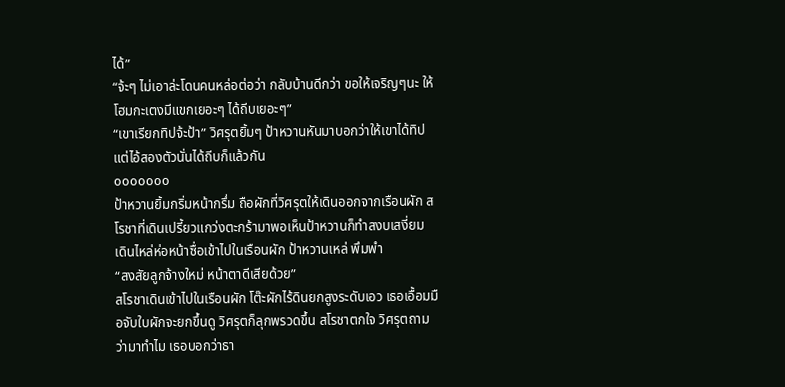ได้”
“จ้ะๆ ไม่เอาล่ะโดนคนหล่อต่อว่า กลับบ้านดีกว่า ขอให้เจริญๆนะ ให้โฮมกะเตงมีแขกเยอะๆ ได้ถีบเยอะๆ”
“เขาเรียกทิปจ้ะป้า” วิศรุตยิ้มๆ ป้าหวานหันมาบอกว่าให้เขาได้ทิป แต่ไอ้สองตัวนั่นได้ถีบก็แล้วกัน
ooooooo
ป้าหวานยิ้มกริ่มหน้ากรึ่ม ถือผักที่วิศรุตให้เดินออกจากเรือนผัก สโรชาที่เดินเปรี้ยวแกว่งตะกร้ามาพอเห็นป้าหวานก็ทำสงบเสงี่ยม เดินไหล่ห่อหน้าซื่อเข้าไปในเรือนผัก ป้าหวานเหล่ พึมพำ
“สงสัยลูกจ้างใหม่ หน้าตาดีเสียด้วย”
สโรชาเดินเข้าไปในเรือนผัก โต๊ะผักไร้ดินยกสูงระดับเอว เธอเอื้อมมือจับใบผักจะยกขึ้นดู วิศรุตก็ลุกพรวดขึ้น สโรชาตกใจ วิศรุตถามว่ามาทำไม เธอบอกว่าธา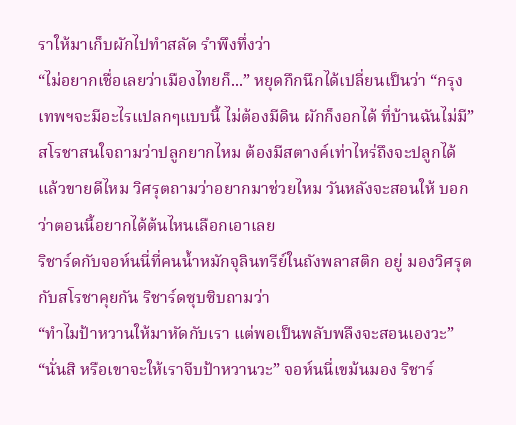ราให้มาเก็บผักไปทำสลัด รำพึงทึ่งว่า
“ไม่อยากเชื่อเลยว่าเมืองไทยก็...” หยุดกึกนึกได้เปลี่ยนเป็นว่า “กรุงเทพฯจะมีอะไรแปลกๆแบบนี้ ไม่ต้องมีดิน ผักก็งอกได้ ที่บ้านฉันไม่มี”
สโรชาสนใจถามว่าปลูกยากไหม ต้องมีสตางค์เท่าไหร่ถึงจะปลูกได้ แล้วขายดีไหม วิศรุตถามว่าอยากมาช่วยไหม วันหลังจะสอนให้ บอกว่าตอนนี้อยากได้ต้นไหนเลือกเอาเลย
ริชาร์ดกับจอห์นนี่ที่คนน้ำหมักจุลินทรีย์ในถังพลาสติก อยู่ มองวิศรุตกับสโรชาคุยกัน ริชาร์ดซุบซิบถามว่า
“ทำไมป้าหวานให้มาหัดกับเรา แต่พอเป็นพลับพลึงจะสอนเองวะ”
“นั่นสิ หรือเขาจะให้เราจีบป้าหวานวะ” จอห์นนี่เขม้นมอง ริชาร์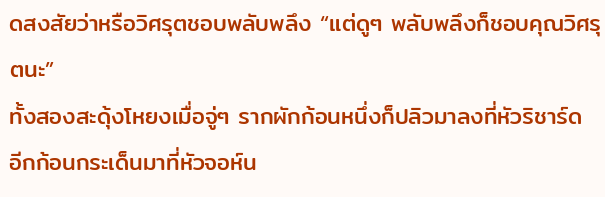ดสงสัยว่าหรือวิศรุตชอบพลับพลึง “แต่ดูๆ พลับพลึงก็ชอบคุณวิศรุตนะ”
ทั้งสองสะดุ้งโหยงเมื่อจู่ๆ รากผักก้อนหนึ่งก็ปลิวมาลงที่หัวริชาร์ด อีกก้อนกระเด็นมาที่หัวจอห์น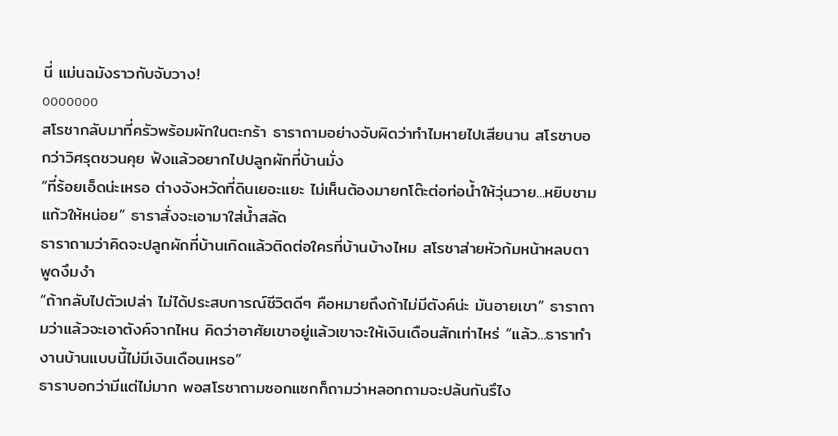นี่ แม่นฉมังราวกับจับวาง!
ooooooo
สโรชากลับมาที่ครัวพร้อมผักในตะกร้า ธาราถามอย่างจับผิดว่าทำไมหายไปเสียนาน สโรชาบอกว่าวิศรุตชวนคุย ฟังแล้วอยากไปปลูกผักที่บ้านมั่ง
“ที่ร้อยเอ็ดน่ะเหรอ ต่างจังหวัดที่ดินเยอะแยะ ไม่เห็นต้องมายกโต๊ะต่อท่อน้ำให้วุ่นวาย...หยิบชามแก้วให้หน่อย” ธาราสั่งจะเอามาใส่น้ำสลัด
ธาราถามว่าคิดจะปลูกผักที่บ้านเกิดแล้วติดต่อใครที่บ้านบ้างไหม สโรชาส่ายหัวก้มหน้าหลบตา พูดงึมงำ
“ถ้ากลับไปตัวเปล่า ไม่ได้ประสบการณ์ชีวิตดีๆ คือหมายถึงถ้าไม่มีตังค์น่ะ มันอายเขา” ธาราถามว่าแล้วจะเอาตังค์จากไหน คิดว่าอาศัยเขาอยู่แล้วเขาจะให้เงินเดือนสักเท่าไหร่ “แล้ว...ธาราทำงานบ้านแบบนี้ไม่มีเงินเดือนเหรอ”
ธาราบอกว่ามีแต่ไม่มาก พอสโรชาถามซอกแซกก็ถามว่าหลอกถามจะปล้นกันรึไง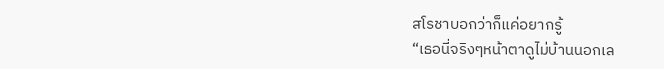สโรชาบอกว่าก็แค่อยากรู้
“เธอนี่จริงๆหน้าตาดูไม่บ้านนอกเล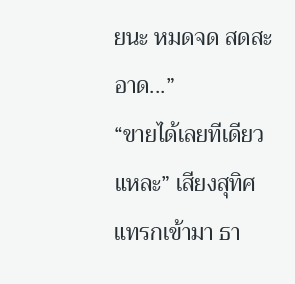ยนะ หมดจด สดสะอาด...”
“ขายได้เลยทีเดียวแหละ” เสียงสุทิศแทรกเข้ามา ธา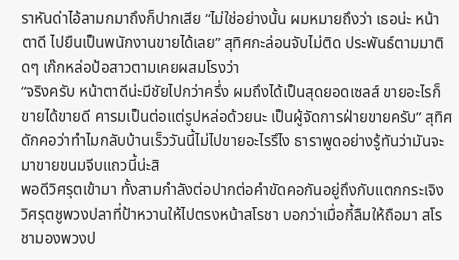ราหันด่าไอ้ลามกมาถึงก็ปากเสีย “ไม่ใช่อย่างนั้น ผมหมายถึงว่า เธอน่ะ หน้าตาดี ไปยืนเป็นพนักงานขายได้เลย” สุทิศกะล่อนจับไม่ติด ประพันธ์ตามมาติดๆ เก๊กหล่อป้อสาวตามเคยผสมโรงว่า
“จริงครับ หน้าตาดีน่ะมีชัยไปกว่าครึ่ง ผมถึงได้เป็นสุดยอดเซลส์ ขายอะไรก็ขายได้ขายดี คารมเป็นต่อแต่รูปหล่อด้วยนะ เป็นผู้จัดการฝ่ายขายครับ” สุทิศดักคอว่าทำไมกลับบ้านเร็ววันนี้ไม่ไปขายอะไรรึไง ธาราพูดอย่างรู้ทันว่ามันจะมาขายขนมจีบแถวนี้น่ะสิ
พอดีวิศรุตเข้ามา ทั้งสามกำลังต่อปากต่อคำขัดคอกันอยู่ถึงกับแตกกระเจิง วิศรุตชูพวงปลาที่ป้าหวานให้ไปตรงหน้าสโรชา บอกว่าเมื่อกี้ลืมให้ถือมา สโรชามองพวงป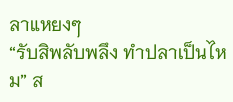ลาแหยงๆ
“รับสิพลับพลึง ทำปลาเป็นไหม” ส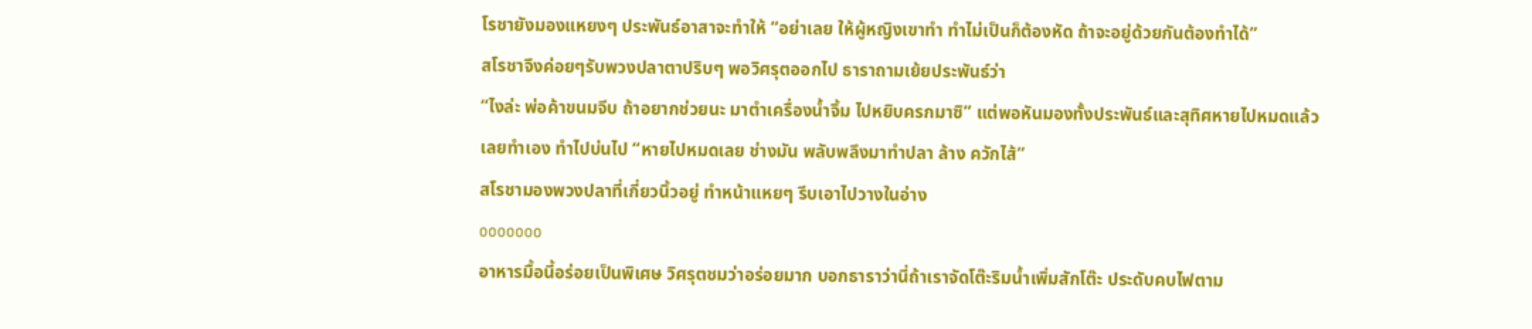โรชายังมองแหยงๆ ประพันธ์อาสาจะทำให้ “อย่าเลย ให้ผู้หญิงเขาทำ ทำไม่เป็นก็ต้องหัด ถ้าจะอยู่ด้วยกันต้องทำได้”
สโรชาจึงค่อยๆรับพวงปลาตาปริบๆ พอวิศรุตออกไป ธาราถามเย้ยประพันธ์ว่า
“ไงล่ะ พ่อค้าขนมจีบ ถ้าอยากช่วยนะ มาตำเครื่องน้ำจิ้ม ไปหยิบครกมาซิ” แต่พอหันมองทั้งประพันธ์และสุทิศหายไปหมดแล้วเลยทำเอง ทำไปบ่นไป “หายไปหมดเลย ช่างมัน พลับพลึงมาทำปลา ล้าง ควักไส้”
สโรชามองพวงปลาที่เกี่ยวนิ้วอยู่ ทำหน้าแหยๆ รีบเอาไปวางในอ่าง
ooooooo
อาหารมื้อนี้อร่อยเป็นพิเศษ วิศรุตชมว่าอร่อยมาก บอกธาราว่านี่ถ้าเราจัดโต๊ะริมน้ำเพิ่มสักโต๊ะ ประดับคบไฟตาม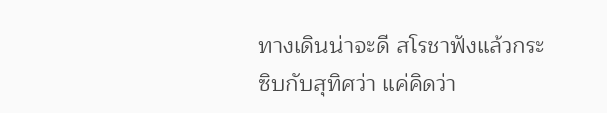ทางเดินน่าจะดี สโรชาฟังแล้วกระซิบกับสุทิศว่า แค่คิดว่า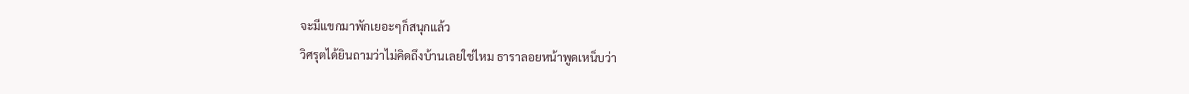จะมีแขกมาพักเยอะๆก็สนุกแล้ว
วิศรุตได้ยินถามว่าไม่คิดถึงบ้านเลยใช่ไหม ธาราลอยหน้าพูดเหน็บว่า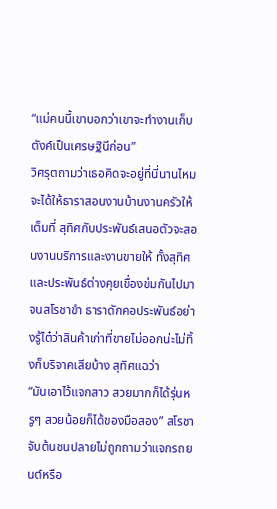“แม่คนนี้เขาบอกว่าเขาจะทำงานเก็บตังค์เป็นเศรษฐินีก่อน”
วิศรุตถามว่าเธอคิดจะอยู่ที่นี่นานไหม จะได้ให้ธาราสอนงานบ้านงานครัวให้เต็มที่ สุทิศกับประพันธ์เสนอตัวจะสอนงานบริการและงานขายให้ ทั้งสุทิศและประพันธ์ต่างคุยเขื่องข่มกันไปมาจนสโรชาขำ ธาราดักคอประพันธ์อย่างรู้ไต๋ว่าสินค้าเก่าที่ขายไม่ออกน่ะไม่ทิ้งก็บริจาคเสียบ้าง สุทิศแฉว่า
“มันเอาไว้แจกสาว สวยมากก็ได้รุ่นหรูๆ สวยน้อยก็ได้ของมือสอง” สโรชาจับต้นชนปลายไม่ถูกถามว่าแจกรถยนต์หรือ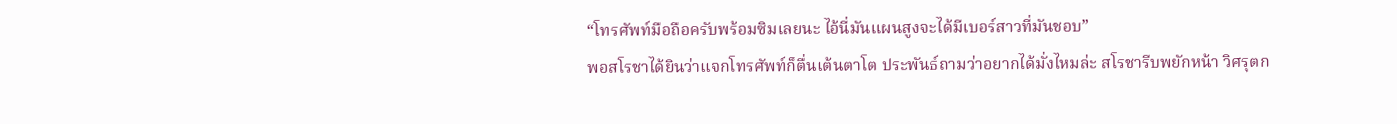“โทรศัพท์มือถือครับพร้อมซิมเลยนะ ไอ้นี่มันแผนสูงจะได้มีเบอร์สาวที่มันชอบ”
พอสโรชาได้ยินว่าแจกโทรศัพท์ก็ตื่นเต้นตาโต ประพันธ์ถามว่าอยากได้มั่งไหมล่ะ สโรชารีบพยักหน้า วิศรุตก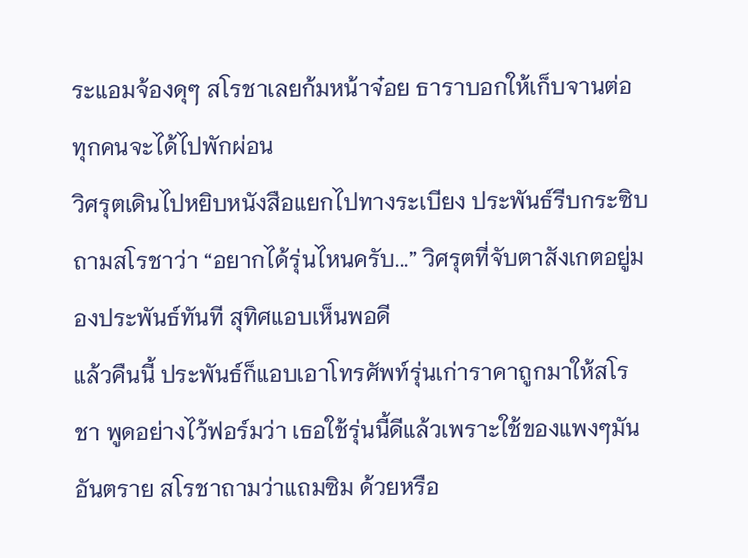ระแอมจ้องดุๆ สโรชาเลยก้มหน้าจ๋อย ธาราบอกให้เก็บจานต่อ ทุกคนจะได้ไปพักผ่อน
วิศรุตเดินไปหยิบหนังสือแยกไปทางระเบียง ประพันธ์รีบกระซิบถามสโรชาว่า “อยากได้รุ่นไหนครับ...” วิศรุตที่จับตาสังเกตอยู่มองประพันธ์ทันที สุทิศแอบเห็นพอดี
แล้วคืนนี้ ประพันธ์ก็แอบเอาโทรศัพท์รุ่นเก่าราคาถูกมาให้สโรชา พูดอย่างไว้ฟอร์มว่า เธอใช้รุ่นนี้ดีแล้วเพราะใช้ของแพงๆมันอันตราย สโรชาถามว่าแถมซิม ด้วยหรือ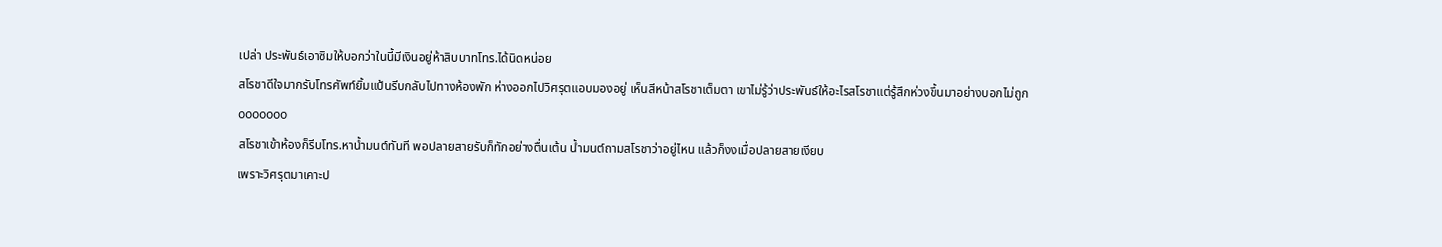เปล่า ประพันธ์เอาซิมให้บอกว่าในนี้มีเงินอยู่ห้าสิบบาทโทร.ได้นิดหน่อย
สโรชาดีใจมากรับโทรศัพท์ยิ้มแป้นรีบกลับไปทางห้องพัก ห่างออกไปวิศรุตแอบมองอยู่ เห็นสีหน้าสโรชาเต็มตา เขาไม่รู้ว่าประพันธ์ให้อะไรสโรชาแต่รู้สึกห่วงขึ้นมาอย่างบอกไม่ถูก
ooooooo
สโรชาเข้าห้องก็รีบโทร.หาน้ำมนต์ทันที พอปลายสายรับก็ทักอย่างตื่นเต้น น้ำมนต์ถามสโรชาว่าอยู่ไหน แล้วก็งงเมื่อปลายสายเงียบ
เพราะวิศรุตมาเคาะป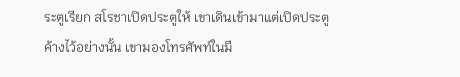ระตูเรียก สโรชาเปิดประตูให้ เขาเดินเข้ามาแต่เปิดประตูค้างไว้อย่างนั้น เขามองโทรศัพท์ในมื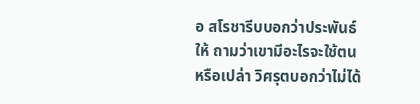อ สโรชารีบบอกว่าประพันธ์ให้ ถามว่าเขามีอะไรจะใช้ตนหรือเปล่า วิศรุตบอกว่าไม่ได้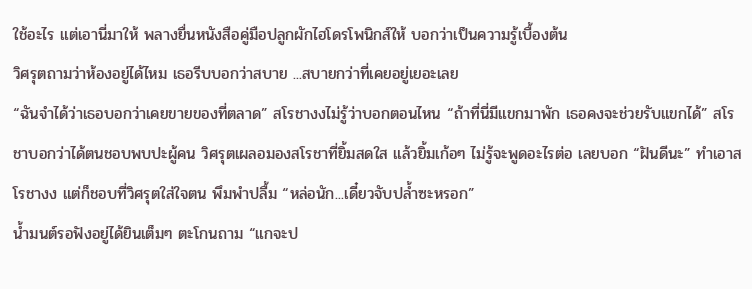ใช้อะไร แต่เอานี่มาให้ พลางยื่นหนังสือคู่มือปลูกผักไฮโดรโพนิกส์ให้ บอกว่าเป็นความรู้เบื้องต้น
วิศรุตถามว่าห้องอยู่ได้ไหม เธอรีบบอกว่าสบาย ...สบายกว่าที่เคยอยู่เยอะเลย
“ฉันจำได้ว่าเธอบอกว่าเคยขายของที่ตลาด” สโรชางงไม่รู้ว่าบอกตอนไหน “ถ้าที่นี่มีแขกมาพัก เธอคงจะช่วยรับแขกได้” สโรชาบอกว่าได้ตนชอบพบปะผู้คน วิศรุตเผลอมองสโรชาที่ยิ้มสดใส แล้วยิ้มเก้อๆ ไม่รู้จะพูดอะไรต่อ เลยบอก “ฝันดีนะ” ทำเอาสโรชางง แต่ก็ชอบที่วิศรุตใส่ใจตน พึมพำปลื้ม “หล่อนัก...เดี๋ยวจับปล้ำซะหรอก”
น้ำมนต์รอฟังอยู่ได้ยินเต็มๆ ตะโกนถาม “แกจะป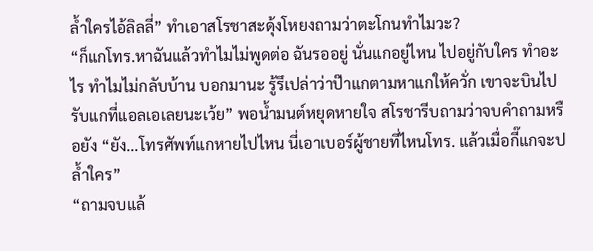ล้ำใครไอ้ลิลลี่” ทำเอาสโรชาสะดุ้งโหยงถามว่าตะโกนทำไมวะ?
“ก็แกโทร.หาฉันแล้วทำไมไม่พูดต่อ ฉันรออยู่ นั่นแกอยู่ไหน ไปอยู่กับใคร ทำอะไร ทำไมไม่กลับบ้าน บอกมานะ รู้รึเปล่าว่าป๊าแกตามหาแกให้ควั่ก เขาจะบินไปรับแกที่แอลเอเลยนะเว้ย” พอน้ำมนต์หยุดหายใจ สโรชารีบถามว่าจบคำถามหรือยัง “ยัง...โทรศัพท์แกหายไปไหน นี่เอาเบอร์ผู้ชายที่ไหนโทร. แล้วเมื่อกี๊แกจะปล้ำใคร”
“ถามจบแล้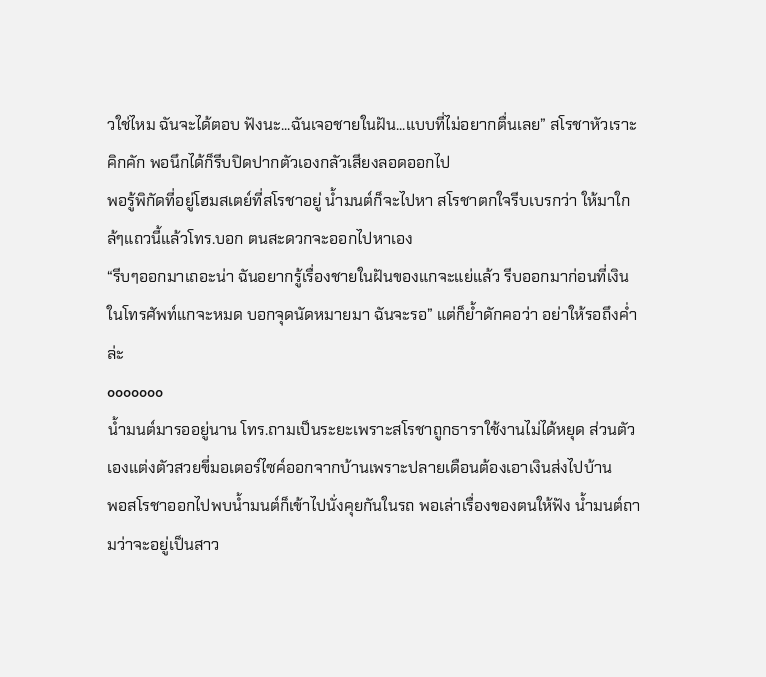วใช่ไหม ฉันจะได้ตอบ ฟังนะ...ฉันเจอชายในฝัน...แบบที่ไม่อยากตื่นเลย” สโรชาหัวเราะคิกคัก พอนึกได้ก็รีบปิดปากตัวเองกลัวเสียงลอดออกไป
พอรู้พิกัดที่อยู่โฮมสเตย์ที่สโรชาอยู่ น้ำมนต์ก็จะไปหา สโรชาตกใจรีบเบรกว่า ให้มาใกล้ๆแถวนี้แล้วโทร.บอก ตนสะดวกจะออกไปหาเอง
“รีบๆออกมาเถอะน่า ฉันอยากรู้เรื่องชายในฝันของแกจะแย่แล้ว รีบออกมาก่อนที่เงินในโทรศัพท์แกจะหมด บอกจุดนัดหมายมา ฉันจะรอ” แต่ก็ย้ำดักคอว่า อย่าให้รอถึงค่ำล่ะ
ooooooo
น้ำมนต์มารออยู่นาน โทร.ถามเป็นระยะเพราะสโรชาถูกธาราใช้งานไม่ได้หยุด ส่วนตัวเองแต่งตัวสวยขี่มอเตอร์ไซค์ออกจากบ้านเพราะปลายเดือนต้องเอาเงินส่งไปบ้าน
พอสโรชาออกไปพบน้ำมนต์ก็เข้าไปนั่งคุยกันในรถ พอเล่าเรื่องของตนให้ฟัง น้ำมนต์ถามว่าจะอยู่เป็นสาว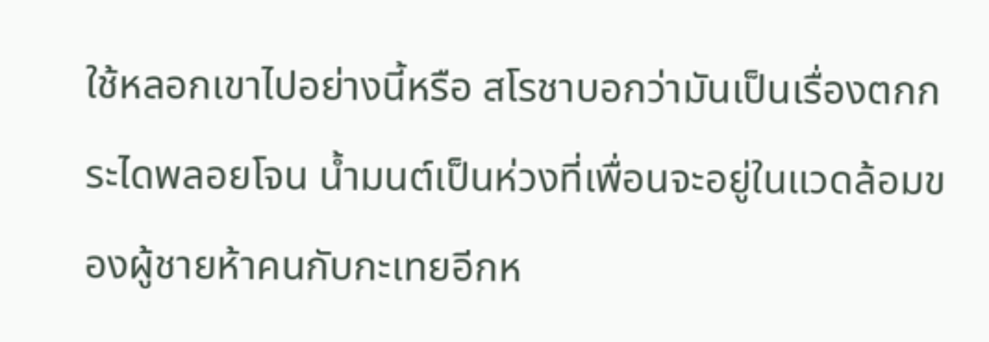ใช้หลอกเขาไปอย่างนี้หรือ สโรชาบอกว่ามันเป็นเรื่องตกกระไดพลอยโจน น้ำมนต์เป็นห่วงที่เพื่อนจะอยู่ในแวดล้อมของผู้ชายห้าคนกับกะเทยอีกห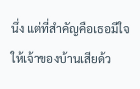นึ่ง แต่ที่สำคัญคือเธอมีใจให้เจ้าของบ้านเสียด้ว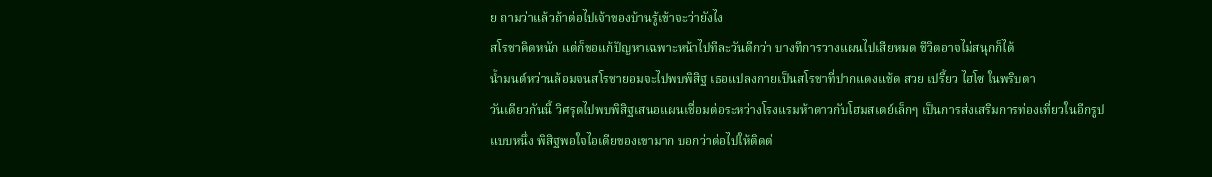ย ถามว่าแล้วถ้าต่อไปเจ้าของบ้านรู้เข้าจะว่ายังไง
สโรชาคิดหนัก แต่ก็ขอแก้ปัญหาเฉพาะหน้าไปทีละวันดีกว่า บางทีการวางแผนไปเสียหมด ชีวิตอาจไม่สนุกก็ได้
น้ำมนต์หว่านล้อมจนสโรชายอมจะไปพบพิสิฐ เธอแปลงกายเป็นสโรชาที่ปากแดงแช้ด สวย เปรี้ยว ไฮโซ ในพริบตา
วันเดียวกันนี้ วิศรุตไปพบพิสิฐเสนอแผนเชื่อมต่อระหว่างโรงแรมห้าดาวกับโฮมสเตย์เล็กๆ เป็นการส่งเสริมการท่องเที่ยวในอีกรูปแบบหนึ่ง พิสิฐพอใจไอเดียของเขามาก บอกว่าต่อไปให้ติดต่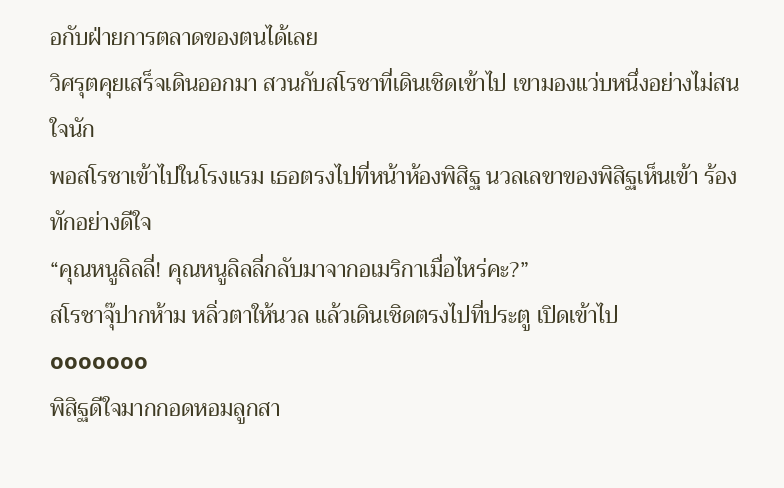อกับฝ่ายการตลาดของตนได้เลย
วิศรุตคุยเสร็จเดินออกมา สวนกับสโรชาที่เดินเชิดเข้าไป เขามองแว่บหนึ่งอย่างไม่สนใจนัก
พอสโรชาเข้าไปในโรงแรม เธอตรงไปที่หน้าห้องพิสิฐ นวลเลขาของพิสิฐเห็นเข้า ร้องทักอย่างดีใจ
“คุณหนูลิลลี่! คุณหนูลิลลี่กลับมาจากอเมริกาเมื่อไหร่คะ?”
สโรชาจุ๊ปากห้าม หลิ่วตาให้นวล แล้วเดินเชิดตรงไปที่ประตู เปิดเข้าไป
ooooooo
พิสิฐดีใจมากกอดหอมลูกสา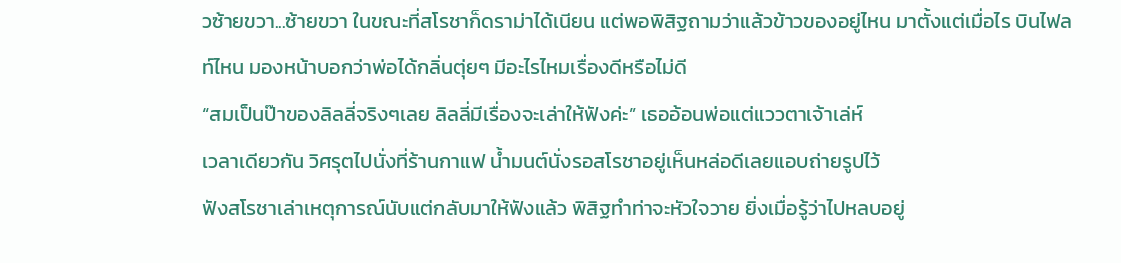วซ้ายขวา...ซ้ายขวา ในขณะที่สโรชาก็ดราม่าได้เนียน แต่พอพิสิฐถามว่าแล้วข้าวของอยู่ไหน มาตั้งแต่เมื่อไร บินไฟลท์ไหน มองหน้าบอกว่าพ่อได้กลิ่นตุ่ยๆ มีอะไรไหมเรื่องดีหรือไม่ดี
“สมเป็นป๊าของลิลลี่จริงๆเลย ลิลลี่มีเรื่องจะเล่าให้ฟังค่ะ” เธออ้อนพ่อแต่แววตาเจ้าเล่ห์
เวลาเดียวกัน วิศรุตไปนั่งที่ร้านกาแฟ น้ำมนต์นั่งรอสโรชาอยู่เห็นหล่อดีเลยแอบถ่ายรูปไว้
ฟังสโรชาเล่าเหตุการณ์นับแต่กลับมาให้ฟังแล้ว พิสิฐทำท่าจะหัวใจวาย ยิ่งเมื่อรู้ว่าไปหลบอยู่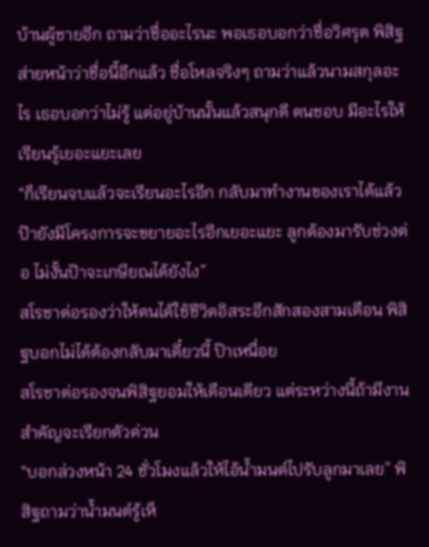บ้านผู้ชายอีก ถามว่าชื่ออะไรนะ พอเธอบอกว่าชื่อวิศรุต พิสิฐ
ส่ายหน้าว่าชื่อนี้อีกแล้ว ชื่อโหลจริงๆ ถามว่าแล้วนามสกุลอะไร เธอบอกว่าไม่รู้ แต่อยู่บ้านนั้นแล้วสนุกดี ตนชอบ มีอะไรให้เรียนรู้เยอะแยะเลย
“ก็เรียนจบแล้วจะเรียนอะไรอีก กลับมาทำงานของเราได้แล้ว ป๊ายังมีโครงการจะขยายอะไรอีกเยอะแยะ ลูกต้องมารับช่วงต่อ ไม่งั้นป๊าจะเกษียณได้ยังไง”
สโรชาต่อรองว่าให้ตนได้ใช้ชีวิตอิสระอีกสักสองสามเดือน พิสิฐบอกไม่ได้ต้องกลับมาเดี๋ยวนี้ ป๊าเหนื่อย
สโรชาต่อรองจนพิสิฐยอมให้เดือนเดียว แต่ระหว่างนี้ถ้ามีงานสำคัญจะเรียกตัวด่วน
“บอกล่วงหน้า 24 ชั่วโมงแล้วให้ไอ้น้ำมนต์ไปรับลูกมาเลย” พิสิฐถามว่าน้ำมนต์รู้เห็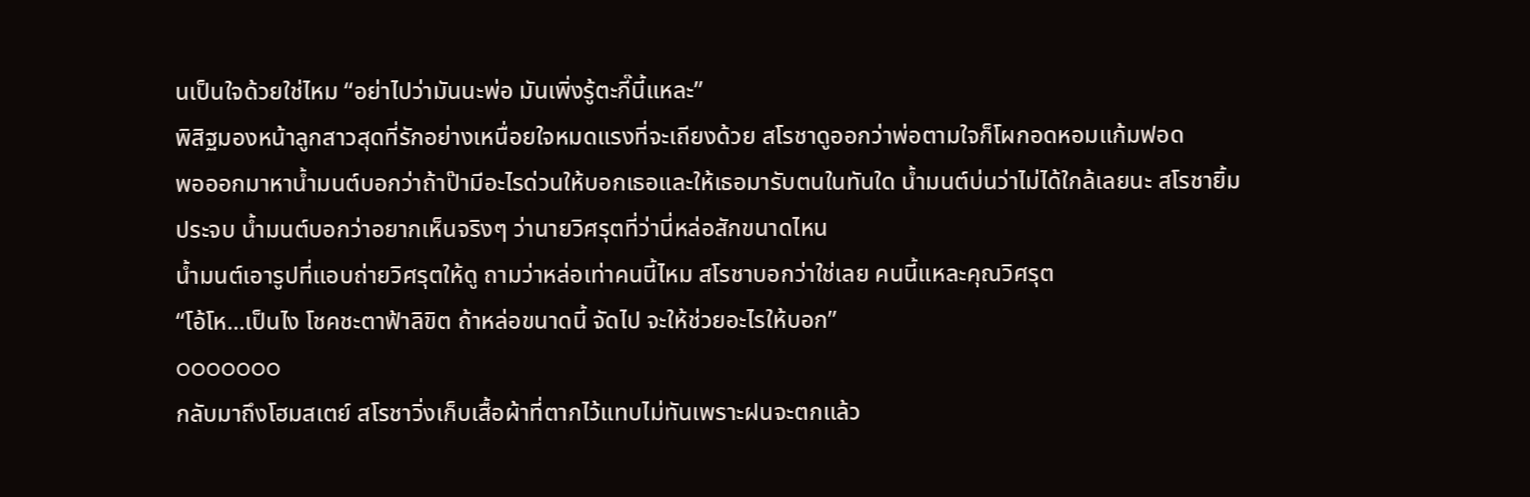นเป็นใจด้วยใช่ไหม “อย่าไปว่ามันนะพ่อ มันเพิ่งรู้ตะกี๊นี้แหละ”
พิสิฐมองหน้าลูกสาวสุดที่รักอย่างเหนื่อยใจหมดแรงที่จะเถียงด้วย สโรชาดูออกว่าพ่อตามใจก็โผกอดหอมแก้มฟอด
พอออกมาหาน้ำมนต์บอกว่าถ้าป๊ามีอะไรด่วนให้บอกเธอและให้เธอมารับตนในทันใด น้ำมนต์บ่นว่าไม่ได้ใกล้เลยนะ สโรชายิ้มประจบ น้ำมนต์บอกว่าอยากเห็นจริงๆ ว่านายวิศรุตที่ว่านี่หล่อสักขนาดไหน
น้ำมนต์เอารูปที่แอบถ่ายวิศรุตให้ดู ถามว่าหล่อเท่าคนนี้ไหม สโรชาบอกว่าใช่เลย คนนี้แหละคุณวิศรุต
“โอ้โห...เป็นไง โชคชะตาฟ้าลิขิต ถ้าหล่อขนาดนี้ จัดไป จะให้ช่วยอะไรให้บอก”
ooooooo
กลับมาถึงโฮมสเตย์ สโรชาวิ่งเก็บเสื้อผ้าที่ตากไว้แทบไม่ทันเพราะฝนจะตกแล้ว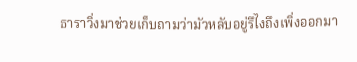ธาราวิ่งมาช่วยเก็บถามว่ามัวหลับอยู่รึไงถึงเพิ่งออกมา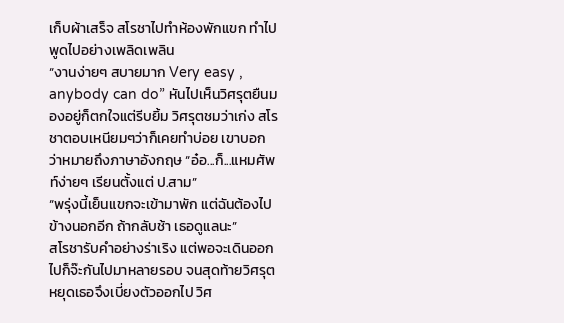เก็บผ้าเสร็จ สโรชาไปทำห้องพักแขก ทำไปพูดไปอย่างเพลิดเพลิน
“งานง่ายๆ สบายมาก Very easy , anybody can do” หันไปเห็นวิศรุตยืนมองอยู่ก็ตกใจแต่รีบยิ้ม วิศรุตชมว่าเก่ง สโรชาตอบเหนียมๆว่าก็เคยทำบ่อย เขาบอกว่าหมายถึงภาษาอังกฤษ “อ๋อ...ก็...แหมศัพท์ง่ายๆ เรียนตั้งแต่ ป.สาม”
“พรุ่งนี้เย็นแขกจะเข้ามาพัก แต่ฉันต้องไปข้างนอกอีก ถ้ากลับช้า เธอดูแลนะ”
สโรชารับคำอย่างร่าเริง แต่พอจะเดินออกไปก็จ๊ะกันไปมาหลายรอบ จนสุดท้ายวิศรุตหยุดเธอจึงเบี่ยงตัวออกไป วิศ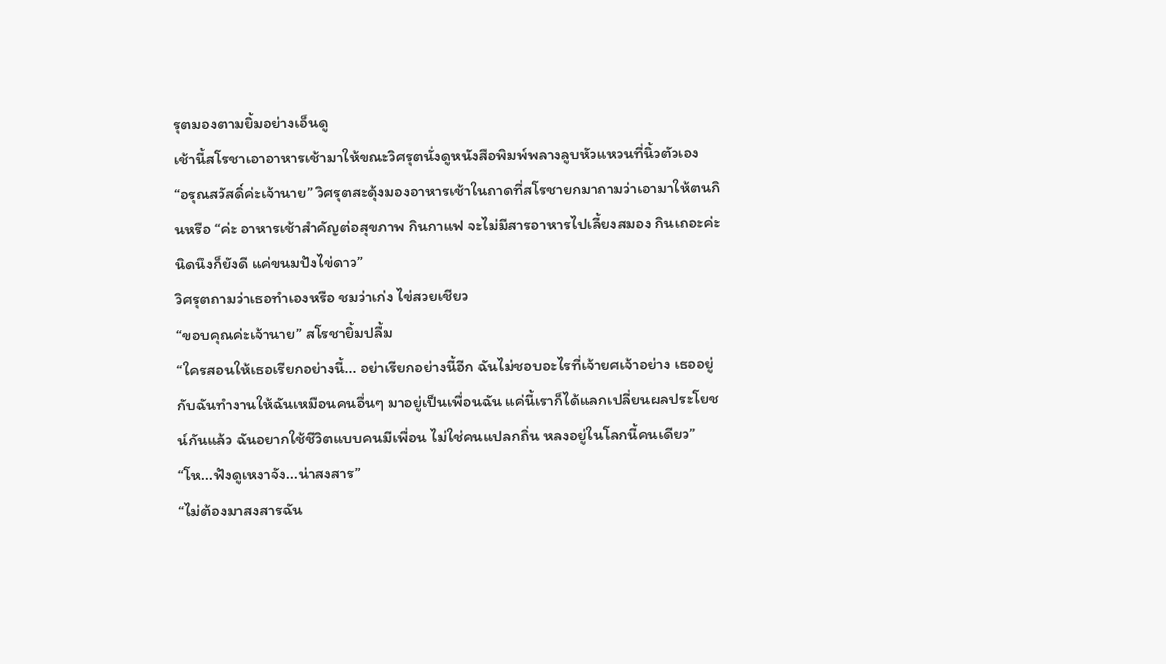รุตมองตามยิ้มอย่างเอ็นดู
เช้านี้สโรชาเอาอาหารเช้ามาให้ขณะวิศรุตนั่งดูหนังสือพิมพ์พลางลูบหัวแหวนที่นิ้วตัวเอง
“อรุณสวัสดิ์ค่ะเจ้านาย” วิศรุตสะดุ้งมองอาหารเช้าในถาดที่สโรชายกมาถามว่าเอามาให้ตนกินหรือ “ค่ะ อาหารเช้าสำคัญต่อสุขภาพ กินกาแฟ จะไม่มีสารอาหารไปเลี้ยงสมอง กินเถอะค่ะ นิดนึงก็ยังดี แค่ขนมปังไข่ดาว”
วิศรุตถามว่าเธอทำเองหรือ ชมว่าเก่ง ไข่สวยเชียว
“ขอบคุณค่ะเจ้านาย” สโรชายิ้มปลื้ม
“ใครสอนให้เธอเรียกอย่างนี้... อย่าเรียกอย่างนี้อีก ฉันไม่ชอบอะไรที่เจ้ายศเจ้าอย่าง เธออยู่กับฉันทำงานให้ฉันเหมือนคนอื่นๆ มาอยู่เป็นเพื่อนฉัน แค่นี้เราก็ได้แลกเปลี่ยนผลประโยชน์กันแล้ว ฉันอยากใช้ชีวิตแบบคนมีเพื่อน ไม่ใช่คนแปลกถิ่น หลงอยู่ในโลกนี้คนเดียว”
“โห...ฟังดูเหงาจัง...น่าสงสาร”
“ไม่ต้องมาสงสารฉัน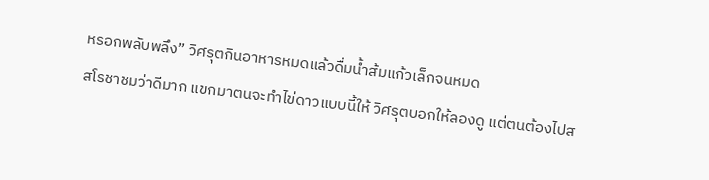หรอกพลับพลึง” วิศรุตกินอาหารหมดแล้วดื่มน้ำส้มแก้วเล็กจนหมด
สโรชาชมว่าดีมาก แขกมาตนจะทำไข่ดาวแบบนี้ให้ วิศรุตบอกให้ลองดู แต่ตนต้องไปส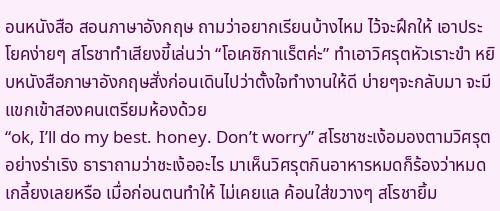อนหนังสือ สอนภาษาอังกฤษ ถามว่าอยากเรียนบ้างไหม ไว้จะฝึกให้ เอาประโยคง่ายๆ สโรชาทำเสียงขี้เล่นว่า “โอเคซิกาแร็ตค่ะ” ทำเอาวิศรุตหัวเราะขำ หยิบหนังสือภาษาอังกฤษสั่งก่อนเดินไปว่าตั้งใจทำงานให้ดี บ่ายๆจะกลับมา จะมีแขกเข้าสองคนเตรียมห้องด้วย
“ok, I’ll do my best. honey. Don’t worry” สโรชาชะเง้อมองตามวิศรุตอย่างร่าเริง ธาราถามว่าชะเง้ออะไร มาเห็นวิศรุตกินอาหารหมดก็ร้องว่าหมดเกลี้ยงเลยหรือ เมื่อก่อนตนทำให้ ไม่เคยแล ค้อนใส่ขวางๆ สโรชายิ้ม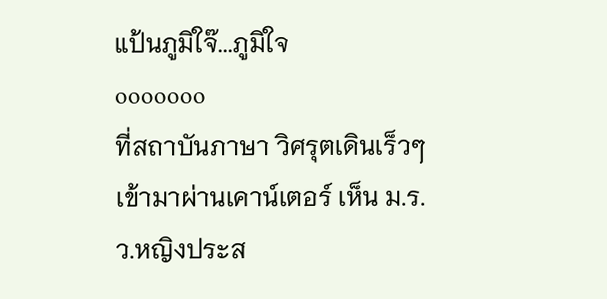แป้นภูมิใจ๊...ภูมิใจ
ooooooo
ที่สถาบันภาษา วิศรุตเดินเร็วๆเข้ามาผ่านเคาน์เตอร์ เห็น ม.ร.ว.หญิงประส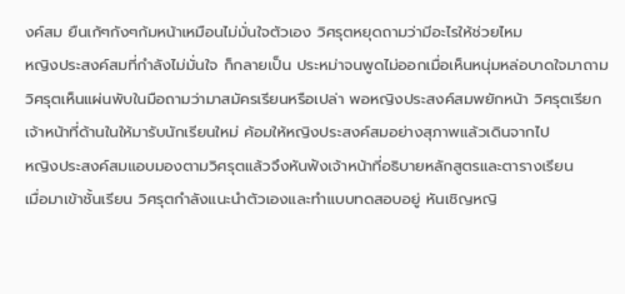งค์สม ยืนเก้ๆกังๆก้มหน้าเหมือนไม่มั่นใจตัวเอง วิศรุตหยุดถามว่ามีอะไรให้ช่วยไหม
หญิงประสงค์สมที่กำลังไม่มั่นใจ ก็กลายเป็น ประหม่าจนพูดไม่ออกเมื่อเห็นหนุ่มหล่อบาดใจมาถาม วิศรุตเห็นแผ่นพับในมือถามว่ามาสมัครเรียนหรือเปล่า พอหญิงประสงค์สมพยักหน้า วิศรุตเรียกเจ้าหน้าที่ด้านในให้มารับนักเรียนใหม่ ค้อมให้หญิงประสงค์สมอย่างสุภาพแล้วเดินจากไป
หญิงประสงค์สมแอบมองตามวิศรุตแล้วจึงหันฟังเจ้าหน้าที่อธิบายหลักสูตรและตารางเรียน
เมื่อมาเข้าชั้นเรียน วิศรุตกำลังแนะนำตัวเองและทำแบบทดสอบอยู่ หันเชิญหญิ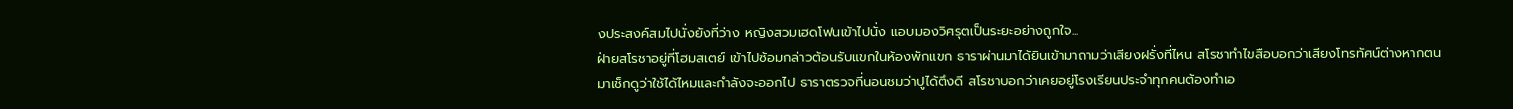งประสงค์สมไปนั่งยังที่ว่าง หญิงสวมเฮดโฟนเข้าไปนั่ง แอบมองวิศรุตเป็นระยะอย่างถูกใจ...
ฝ่ายสโรชาอยู่ที่โฮมสเตย์ เข้าไปซ้อมกล่าวต้อนรับแขกในห้องพักแขก ธาราผ่านมาได้ยินเข้ามาถามว่าเสียงฝรั่งที่ไหน สโรชาทำไขสือบอกว่าเสียงโทรทัศน์ต่างหากตนมาเช็กดูว่าใช้ได้ไหมและกำลังจะออกไป ธาราตรวจที่นอนชมว่าปูได้ตึงดี สโรชาบอกว่าเคยอยู่โรงเรียนประจำทุกคนต้องทำเอ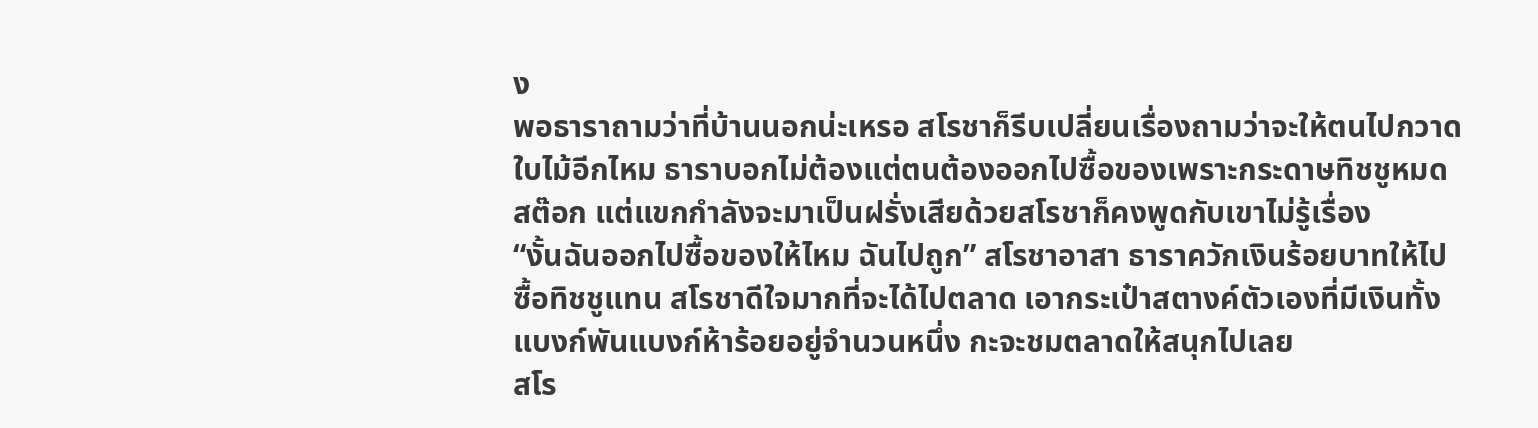ง
พอธาราถามว่าที่บ้านนอกน่ะเหรอ สโรชาก็รีบเปลี่ยนเรื่องถามว่าจะให้ตนไปกวาดใบไม้อีกไหม ธาราบอกไม่ต้องแต่ตนต้องออกไปซื้อของเพราะกระดาษทิชชูหมดสต๊อก แต่แขกกำลังจะมาเป็นฝรั่งเสียด้วยสโรชาก็คงพูดกับเขาไม่รู้เรื่อง
“งั้นฉันออกไปซื้อของให้ไหม ฉันไปถูก” สโรชาอาสา ธาราควักเงินร้อยบาทให้ไปซื้อทิชชูแทน สโรชาดีใจมากที่จะได้ไปตลาด เอากระเป๋าสตางค์ตัวเองที่มีเงินทั้งแบงก์พันแบงก์ห้าร้อยอยู่จำนวนหนึ่ง กะจะชมตลาดให้สนุกไปเลย
สโร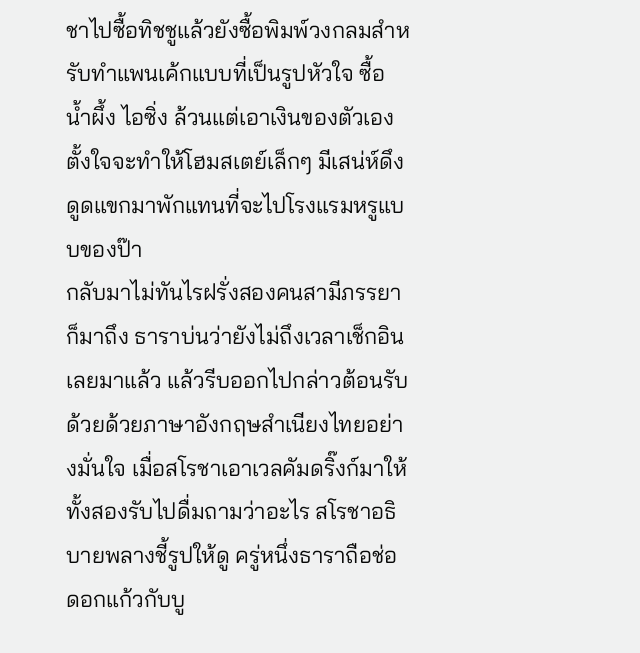ชาไปซื้อทิชชูแล้วยังซื้อพิมพ์วงกลมสำหรับทำแพนเค้กแบบที่เป็นรูปหัวใจ ซื้อน้ำผึ้ง ไอซิ่ง ล้วนแต่เอาเงินของตัวเองตั้งใจจะทำให้โฮมสเตย์เล็กๆ มีเสน่ห์ดึงดูดแขกมาพักแทนที่จะไปโรงแรมหรูแบบของป๊า
กลับมาไม่ทันไรฝรั่งสองคนสามีภรรยาก็มาถึง ธาราบ่นว่ายังไม่ถึงเวลาเช็กอินเลยมาแล้ว แล้วรีบออกไปกล่าวต้อนรับด้วยด้วยภาษาอังกฤษสำเนียงไทยอย่างมั่นใจ เมื่อสโรชาเอาเวลคัมดริ๊งก์มาให้ ทั้งสองรับไปดื่มถามว่าอะไร สโรชาอธิบายพลางชี้รูปให้ดู ครู่หนึ่งธาราถือช่อดอกแก้วกับบู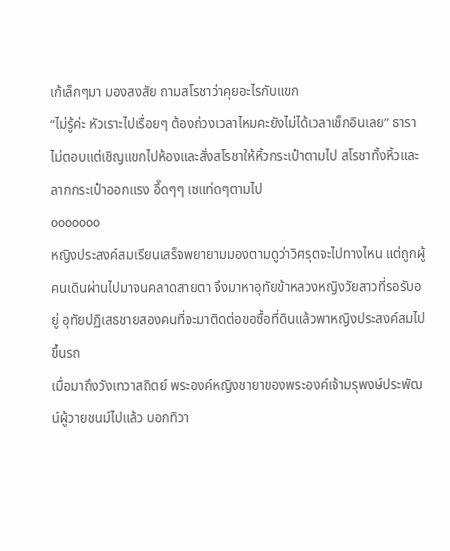เก้เล็กๆมา มองสงสัย ถามสโรชาว่าคุยอะไรกับแขก
“ไม่รู้ค่ะ หัวเราะไปเรื่อยๆ ต้องถ่วงเวลาไหมคะยังไม่ได้เวลาเช็กอินเลย” ธาราไม่ตอบแต่เชิญแขกไปห้องและสั่งสโรชาให้หิ้วกระเป๋าตามไป สโรชาทั้งหิ้วและลากกระเป๋าออกแรง อึ๊ดๆๆ เซแท่ดๆตามไป
ooooooo
หญิงประสงค์สมเรียนเสร็จพยายามมองตามดูว่าวิศรุตจะไปทางไหน แต่ถูกผู้คนเดินผ่านไปมาจนคลาดสายตา จึงมาหาอุทัยข้าหลวงหญิงวัยสาวที่รอรับอยู่ อุทัยปฏิเสธชายสองคนที่จะมาติดต่อขอซื้อที่ดินแล้วพาหญิงประสงค์สมไปขึ้นรถ
เมื่อมาถึงวังเทวาสถิตย์ พระองค์หญิงชายาของพระองค์เจ้ามรุพงษ์ประพัฒน์ผู้วายชนม์ไปแล้ว บอกทิวา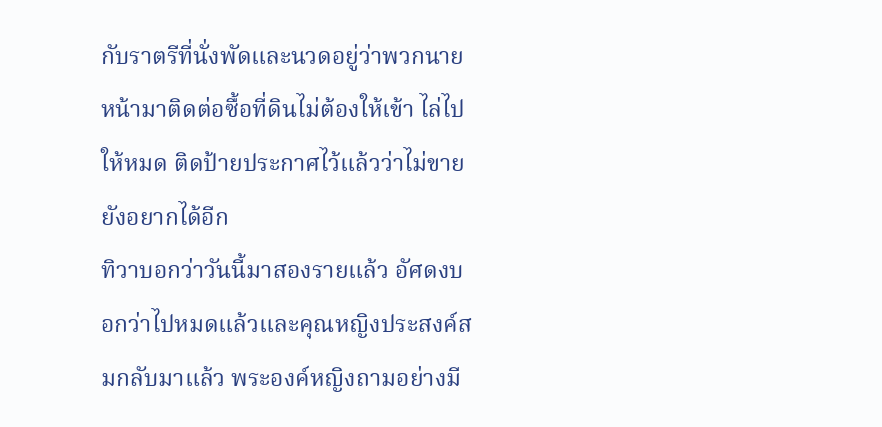กับราตรีที่นั่งพัดและนวดอยู่ว่าพวกนายหน้ามาติดต่อซื้อที่ดินไม่ต้องให้เข้า ไล่ไปให้หมด ติดป้ายประกาศไว้แล้วว่าไม่ขายยังอยากได้อีก
ทิวาบอกว่าวันนี้มาสองรายแล้ว อัศดงบอกว่าไปหมดแล้วและคุณหญิงประสงค์สมกลับมาแล้ว พระองค์หญิงถามอย่างมี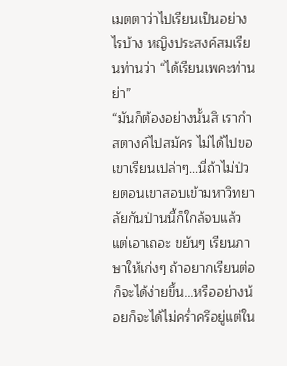เมตตาว่าไปเรียนเป็นอย่างไรบ้าง หญิงประสงค์สมเรียนท่านว่า “ได้เรียนเพคะท่านย่า”
“มันก็ต้องอย่างนั้นสิ เรากำสตางค์ไปสมัคร ไม่ได้ไปขอเขาเรียนเปล่าๆ...นี่ถ้าไม่ป่วยตอนเขาสอบเข้ามหาวิทยาลัยกันป่านนี้ก็ใกล้จบแล้ว แต่เอาเถอะ ขยันๆ เรียนภาษาให้เก่งๆ ถ้าอยากเรียนต่อก็จะได้ง่ายขึ้น...หรืออย่างน้อยก็จะได้ไม่คร่ำครึอยู่แต่ใน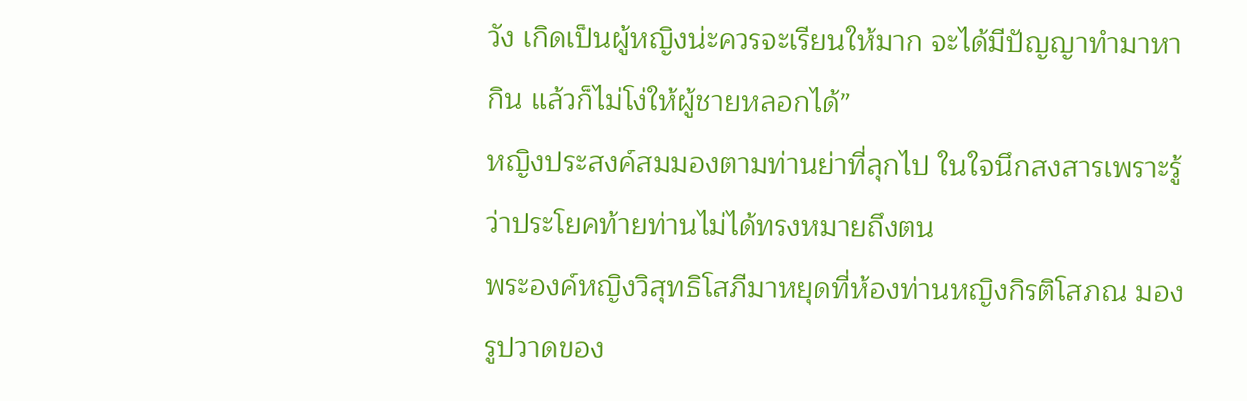วัง เกิดเป็นผู้หญิงน่ะควรจะเรียนให้มาก จะได้มีปัญญาทำมาหากิน แล้วก็ไม่โง่ให้ผู้ชายหลอกได้”
หญิงประสงค์สมมองตามท่านย่าที่ลุกไป ในใจนึกสงสารเพราะรู้ว่าประโยคท้ายท่านไม่ได้ทรงหมายถึงตน
พระองค์หญิงวิสุทธิโสภีมาหยุดที่ห้องท่านหญิงกิรติโสภณ มองรูปวาดของ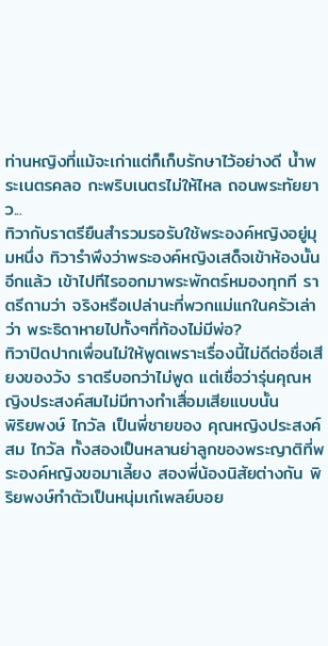ท่านหญิงที่แม้จะเก่าแต่ก็เก็บรักษาไว้อย่างดี น้ำพระเนตรคลอ กะพริบเนตรไม่ให้ไหล ถอนพระทัยยาว...
ทิวากับราตรียืนสำรวมรอรับใช้พระองค์หญิงอยู่มุมหนึ่ง ทิวารำพึงว่าพระองค์หญิงเสด็จเข้าห้องนั้นอีกแล้ว เข้าไปทีไรออกมาพระพักตร์หมองทุกที ราตรีถามว่า จริงหรือเปล่านะที่พวกแม่แกในครัวเล่าว่า พระธิดาหายไปทั้งๆที่ท้องไม่มีพ่อ?
ทิวาปิดปากเพื่อนไม่ให้พูดเพราะเรื่องนี้ไม่ดีต่อชื่อเสียงของวัง ราตรีบอกว่าไม่พูด แต่เชื่อว่ารุ่นคุณหญิงประสงค์สมไม่มีทางทำเสื่อมเสียแบบนั้น
พิริยพงษ์ ไกวัล เป็นพี่ชายของ คุณหญิงประสงค์สม ไกวัล ทั้งสองเป็นหลานย่าลูกของพระญาติที่พระองค์หญิงขอมาเลี้ยง สองพี่น้องนิสัยต่างกัน พิริยพงษ์ทำตัวเป็นหนุ่มเก๋เพลย์บอย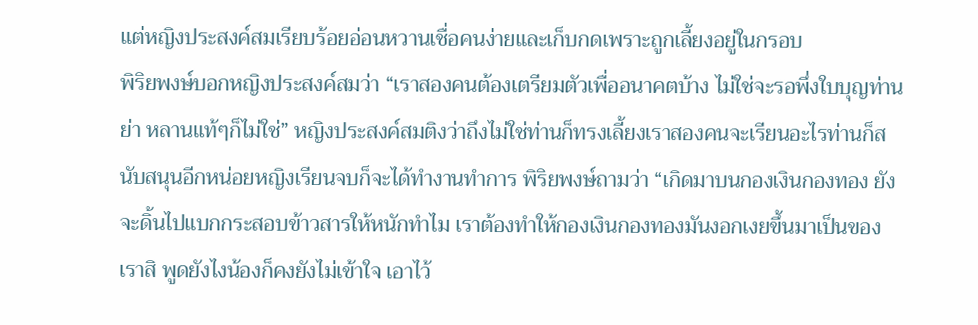แต่หญิงประสงค์สมเรียบร้อยอ่อนหวานเชื่อคนง่ายและเก็บกดเพราะถูกเลี้ยงอยู่ในกรอบ
พิริยพงษ์บอกหญิงประสงค์สมว่า “เราสองคนต้องเตรียมตัวเพื่ออนาคตบ้าง ไม่ใช่จะรอพึ่งใบบุญท่านย่า หลานแท้ๆก็ไม่ใช่” หญิงประสงค์สมติงว่าถึงไม่ใช่ท่านก็ทรงเลี้ยงเราสองคนจะเรียนอะไรท่านก็สนับสนุนอีกหน่อยหญิงเรียนจบก็จะได้ทำงานทำการ พิริยพงษ์ถามว่า “เกิดมาบนกองเงินกองทอง ยังจะดิ้นไปแบกกระสอบข้าวสารให้หนักทำไม เราต้องทำให้กองเงินกองทองมันงอกเงยขึ้นมาเป็นของเราสิ พูดยังไงน้องก็คงยังไม่เข้าใจ เอาไว้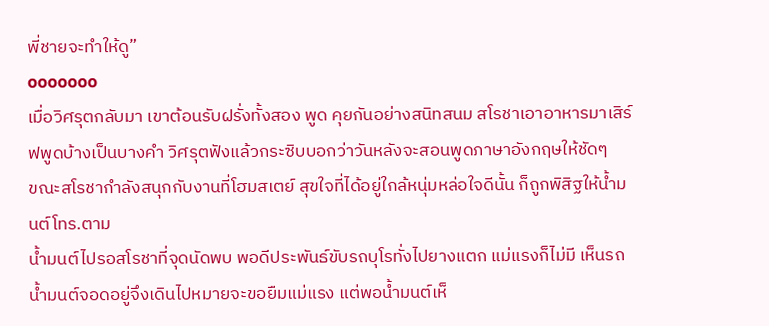พี่ชายจะทำให้ดู”
ooooooo
เมื่อวิศรุตกลับมา เขาต้อนรับฝรั่งทั้งสอง พูด คุยกันอย่างสนิทสนม สโรชาเอาอาหารมาเสิร์ฟพูดบ้างเป็นบางคำ วิศรุตฟังแล้วกระซิบบอกว่าวันหลังจะสอนพูดภาษาอังกฤษให้ชัดๆ
ขณะสโรชากำลังสนุกกับงานที่โฮมสเตย์ สุขใจที่ได้อยู่ใกล้หนุ่มหล่อใจดีนั้น ก็ถูกพิสิฐให้น้ำมนต์โทร.ตาม
น้ำมนต์ไปรอสโรชาที่จุดนัดพบ พอดีประพันธ์ขับรถบุโรทั่งไปยางแตก แม่แรงก็ไม่มี เห็นรถน้ำมนต์จอดอยู่จึงเดินไปหมายจะขอยืมแม่แรง แต่พอน้ำมนต์เห็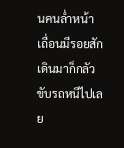นคนล่ำหน้าเถื่อนมีรอยสักเดินมาก็กลัวขับรถหนีไปเลย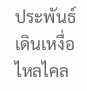ประพันธ์เดินเหงื่อไหลไคล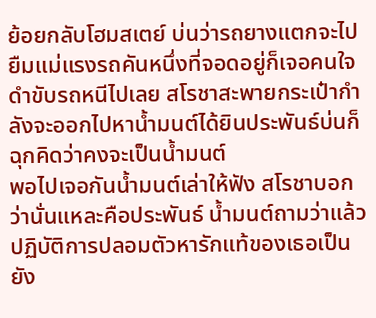ย้อยกลับโฮมสเตย์ บ่นว่ารถยางแตกจะไปยืมแม่แรงรถคันหนึ่งที่จอดอยู่ก็เจอคนใจดำขับรถหนีไปเลย สโรชาสะพายกระเป๋ากำลังจะออกไปหาน้ำมนต์ได้ยินประพันธ์บ่นก็ฉุกคิดว่าคงจะเป็นน้ำมนต์
พอไปเจอกันน้ำมนต์เล่าให้ฟัง สโรชาบอกว่านั่นแหละคือประพันธ์ น้ำมนต์ถามว่าแล้วปฏิบัติการปลอมตัวหารักแท้ของเธอเป็นยัง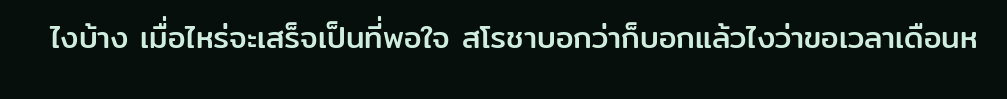ไงบ้าง เมื่อไหร่จะเสร็จเป็นที่พอใจ สโรชาบอกว่าก็บอกแล้วไงว่าขอเวลาเดือนห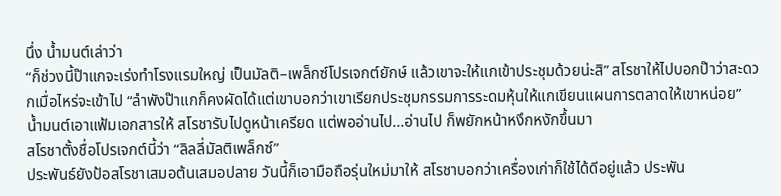นึ่ง น้ำมนต์เล่าว่า
“ก็ช่วงนี้ป๊าแกจะเร่งทำโรงแรมใหญ่ เป็นมัลติ–เพล็กซ์โปรเจกต์ยักษ์ แล้วเขาจะให้แกเข้าประชุมด้วยน่ะสิ” สโรชาให้ไปบอกป๊าว่าสะดวกเมื่อไหร่จะเข้าไป “ลำพังป๊าแกก็คงผัดได้แต่เขาบอกว่าเขาเรียกประชุมกรรมการระดมหุ้นให้แกเขียนแผนการตลาดให้เขาหน่อย”
น้ำมนต์เอาแฟ้มเอกสารให้ สโรชารับไปดูหน้าเครียด แต่พออ่านไป...อ่านไป ก็พยักหน้าหงึกหงักขึ้นมา
สโรชาตั้งชื่อโปรเจกต์นี้ว่า “ลิลลี่มัลติเพล็กซ์”
ประพันธ์ยังป้อสโรชาเสมอต้นเสมอปลาย วันนี้ก็เอามือถือรุ่นใหม่มาให้ สโรชาบอกว่าเครื่องเก่าก็ใช้ได้ดีอยู่แล้ว ประพัน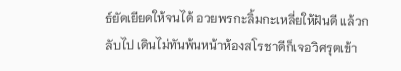ธ์ยัดเยียดให้จนได้ อวยพรกะลิ้มกะเหลี่ยให้ฝันดี แล้วกลับไป เดินไม่ทันพ้นหน้าห้องสโรชาดีก็เจอวิศรุตเข้า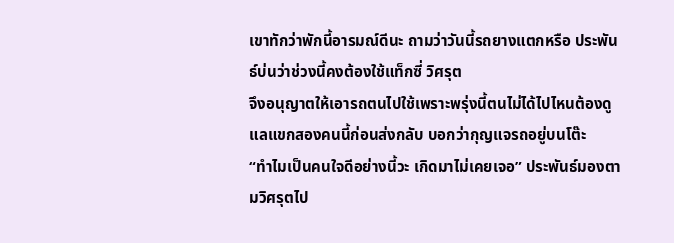เขาทักว่าพักนี้อารมณ์ดีนะ ถามว่าวันนี้รถยางแตกหรือ ประพันธ์บ่นว่าช่วงนี้คงต้องใช้แท็กซี่ วิศรุต
จึงอนุญาตให้เอารถตนไปใช้เพราะพรุ่งนี้ตนไม่ได้ไปไหนต้องดูแลแขกสองคนนี้ก่อนส่งกลับ บอกว่ากุญแจรถอยู่บนโต๊ะ
“ทำไมเป็นคนใจดีอย่างนี้วะ เกิดมาไม่เคยเจอ” ประพันธ์มองตามวิศรุตไป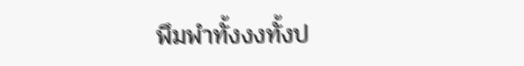พึมพำทั้งงงทั้งป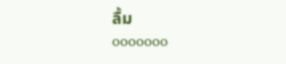ลื้ม
ooooooo